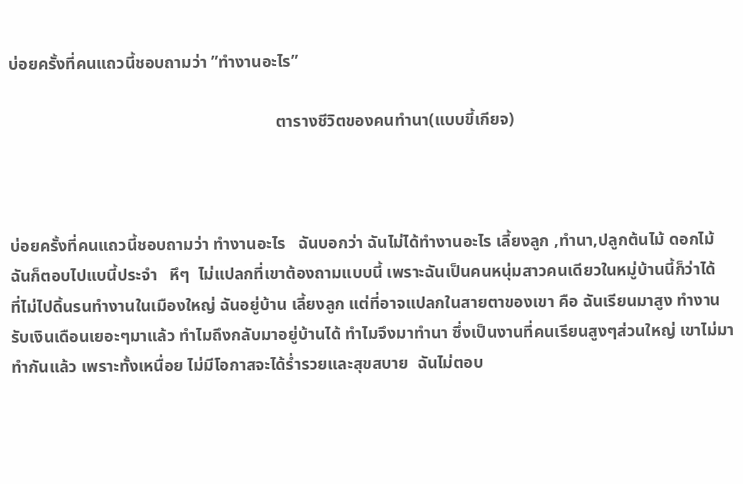บ่อยครั้งที่คนแถวนี้ชอบถามว่า ”ทำงานอะไร”

                                                                ตารางชีวิตของคนทำนา(แบบขี้เกียจ)



บ่อยครั้งที่คนแถวนี้ชอบถามว่า ทำงานอะไร   ฉันบอกว่า ฉันไม่ได้ทำงานอะไร เลี้ยงลูก ,ทำนา,ปลูกต้นไม้ ดอกไม้ ฉันก็ตอบไปแบนี้ประจำ   หึๆ  ไม่แปลกที่เขาต้องถามแบบนี้ เพราะฉันเป็นคนหนุ่มสาวคนเดียวในหมู่บ้านนี้ก็ว่าได้   ที่ไม่ไปดิ้นรนทำงานในเมืองใหญ่ ฉันอยู่บ้าน เลี้ยงลูก แต่ที่อาจแปลกในสายตาของเขา คือ ฉันเรียนมาสูง ทำงานรับเงินเดือนเยอะๆมาแล้ว ทำไมถึงกลับมาอยู่บ้านได้ ทำไมจึงมาทำนา ซึ่งเป็นงานที่คนเรียนสูงๆส่วนใหญ่ เขาไม่มาทำกันแล้ว เพราะทั้งเหนื่อย ไม่มีโอกาสจะได้ร่ำรวยและสุขสบาย  ฉันไม่ตอบ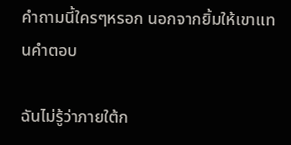คำถามนี้ใครๆหรอก นอกจากยิ้มให้เขาแทนคำตอบ

ฉันไม่รู้ว่าภายใต้ก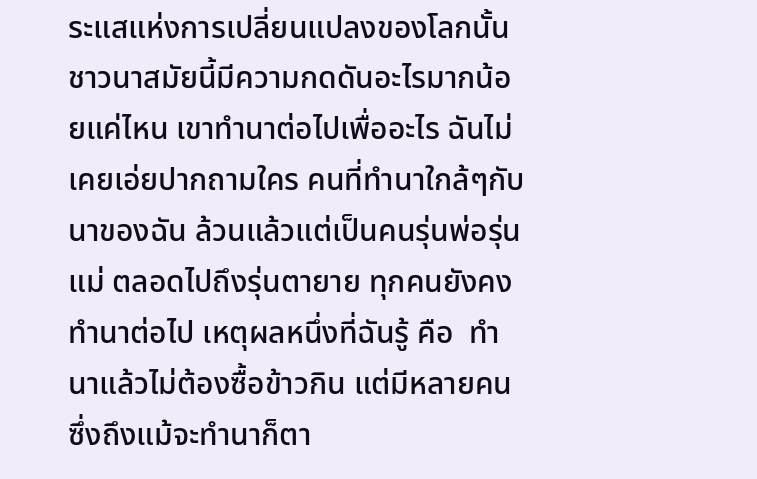ระแสแห่งการเปลี่ยนแปลงของโลกนั้น ชาวนาสมัยนี้มีความกดดันอะไรมากน้อยแค่ไหน เขาทำนาต่อไปเพื่ออะไร ฉันไม่เคยเอ่ยปากถามใคร คนที่ทำนาใกล้ๆกับนาของฉัน ล้วนแล้วแต่เป็นคนรุ่นพ่อรุ่นแม่ ตลอดไปถึงรุ่นตายาย ทุกคนยังคงทำนาต่อไป เหตุผลหนึ่งที่ฉันรู้ คือ  ทำนาแล้วไม่ต้องซื้อข้าวกิน แต่มีหลายคนซึ่งถึงแม้จะทำนาก็ตา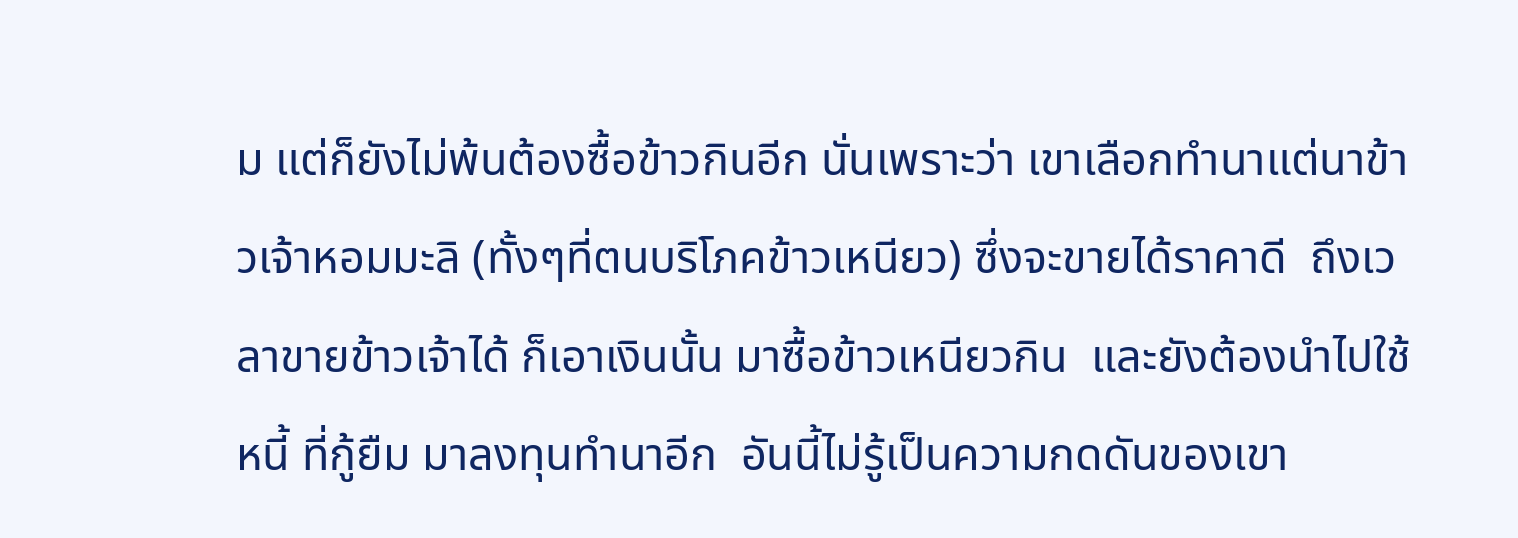ม แต่ก็ยังไม่พ้นต้องซื้อข้าวกินอีก นั่นเพราะว่า เขาเลือกทำนาแต่นาข้าวเจ้าหอมมะลิ (ทั้งๆที่ตนบริโภคข้าวเหนียว) ซึ่งจะขายได้ราคาดี  ถึงเวลาขายข้าวเจ้าได้ ก็เอาเงินนั้น มาซื้อข้าวเหนียวกิน  และยังต้องนำไปใช้หนี้ ที่กู้ยืม มาลงทุนทำนาอีก  อันนี้ไม่รู้เป็นความกดดันของเขา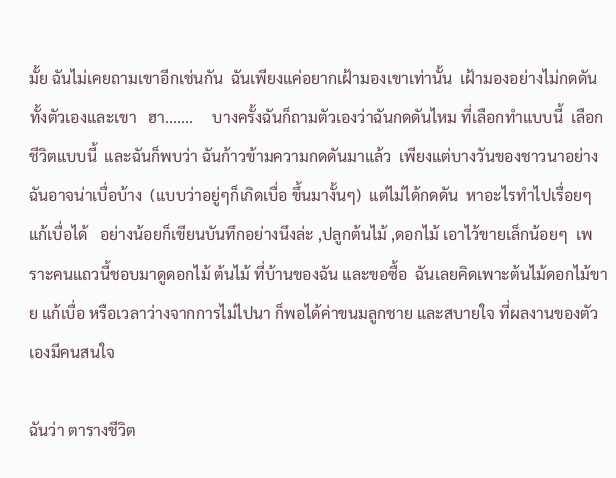มั้ย ฉันไม่เคยถามเขาอีกเช่นกัน  ฉันเพียงแค่อยากเฝ้ามองเขาเท่านั้น  เฝ้ามองอย่างไม่กดดันทั้งตัวเองและเขา   ฮา.......     บางครั้งฉันก็ถามตัวเองว่าฉันกดดันไหม ที่เลือกทำแบบนี้  เลือกชีวิตแบบนี้  และฉันก็พบว่า ฉันก้าวข้ามความกดดันมาแล้ว  เพียงแต่บางวันของชาวนาอย่างฉันอาจน่าเบื่อบ้าง  (แบบว่าอยู่ๆก็เกิดเบื่อ ขึ้นมางั้นๆ)  แต่ไม่ได้กดดัน  หาอะไรทำไปเรื่อยๆ แก้เบื่อได้   อย่างน้อยก็เขียนบันทึกอย่างนึงล่ะ ,ปลูกต้นไม้ ,ดอกไม้ เอาไว้ขายเล็กน้อยๆ  เพราะคนแถวนี้ชอบมาดูดอกไม้ ต้นไม้ ที่บ้านของฉัน และขอซื้อ  ฉันเลยคิดเพาะต้นไม้ดอกไม้ขาย แก้เบื่อ หรือเวลาว่างจากการไม่ไปนา ก็พอได้ค่าขนมลูกชาย และสบายใจ ที่ผลงานของตัวเองมีคนสนใจ

ฉันว่า ตารางชีวิต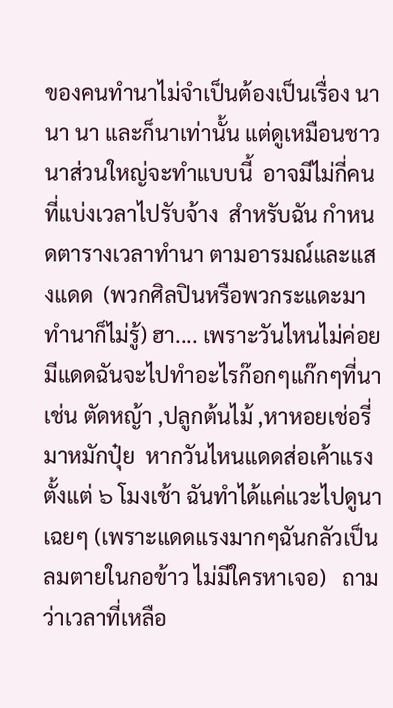ของคนทำนาไม่จำเป็นต้องเป็นเรื่อง นา นา นา และก็นาเท่านั้น แต่ดูเหมือนชาวนาส่วนใหญ่จะทำแบบนี้  อาจมีไม่กี่คนที่แบ่งเวลาไปรับจ้าง  สำหรับฉัน กำหนดตารางเวลาทำนา ตามอารมณ์และแสงแดด  (พวกศิลปินหรือพวกระแดะมาทำนาก็ไม่รู้) ฮา.... เพราะวันไหนไม่ค่อยมีแดดฉันจะไปทำอะไรก๊อกๆแก๊กๆที่นา เช่น ตัดหญ้า ,ปลูกต้นไม้ ,หาหอยเช่อรี่มาหมักปุ๋ย  หากวันไหนแดดส่อเค้าแรงตั้งแต่ ๖ โมงเช้า ฉันทำได้แค่แวะไปดูนาเฉยๆ (เพราะแดดแรงมากๆฉันกลัวเป็นลมตายในกอข้าว ไม่มีใครหาเจอ)   ถามว่าเวลาที่เหลือ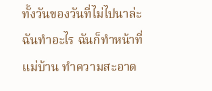ทั้งวันของวันที่ไม่ไปนาล่ะ ฉันทำอะไร ฉันก็ทำหน้าที่แม่บ้าน ทำความสะอาด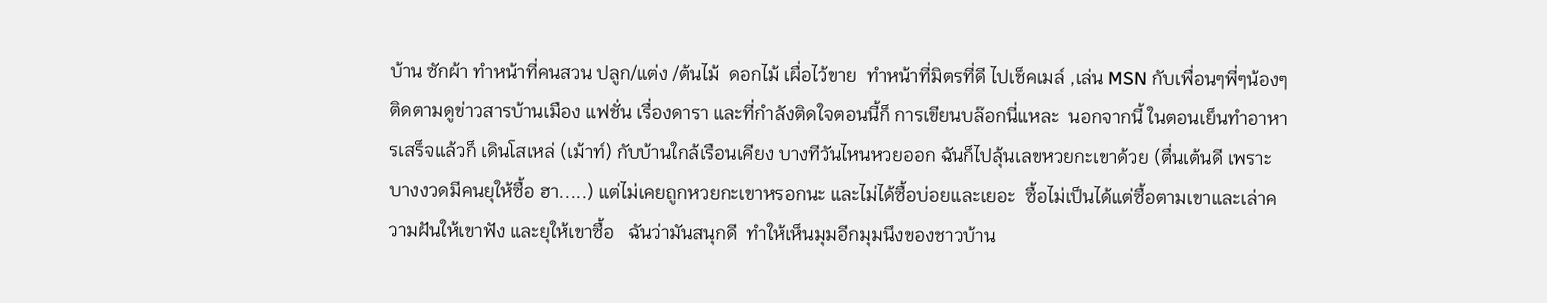บ้าน ซักผ้า ทำหน้าที่คนสวน ปลูก/แต่ง /ต้นไม้  ดอกไม้ เผื่อไว้ขาย  ทำหน้าที่มิตรที่ดี ไปเช็คเมล์ ,เล่น MSN กับเพื่อนๆพี่ๆน้องๆ  ติดตามดูข่าวสารบ้านเมือง แฟชั่น เรื่องดารา และที่กำลังติดใจตอนนี้ก็ การเขียนบล๊อกนี่แหละ  นอกจากนี้ ในตอนเย็นทำอาหารเสร็จแล้วก็ เดินโสเหล่ (เม้าท์) กับบ้านใกล้เรือนเคียง บางทีวันไหนหวยออก ฉันก็ไปลุ้นเลขหวยกะเขาด้วย (ตื่นเต้นดี เพราะบางงวดมีคนยุให้ซื้อ ฮา.....) แต่ไม่เคยถูกหวยกะเขาหรอกนะ และไม่ได้ซื้อบ่อยและเยอะ  ซื้อไม่เป็นได้แต่ซื้อตามเขาและเล่าความฝันให้เขาฟัง และยุให้เขาซื้อ   ฉันว่ามันสนุกดี  ทำให้เห็นมุมอีกมุมนึงของชาวบ้าน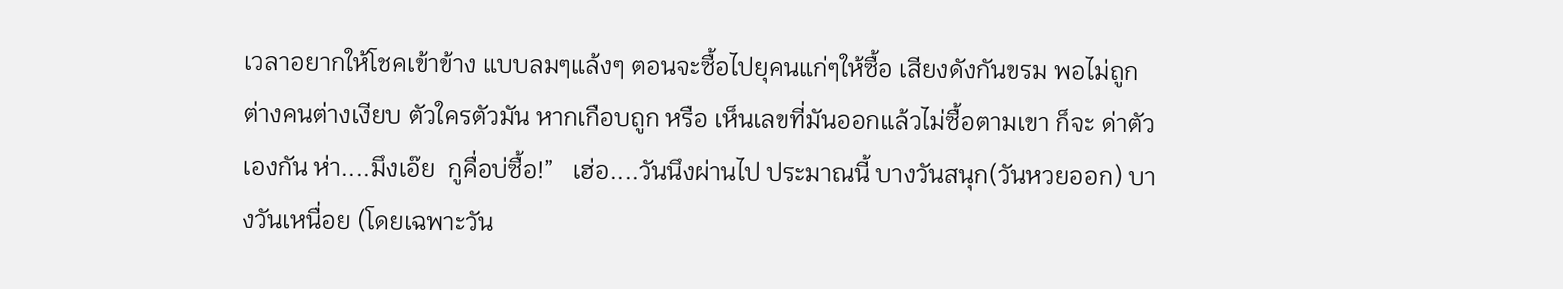เวลาอยากให้โชคเข้าข้าง แบบลมๆแล้งๆ ตอนจะซื้อไปยุคนแก่ๆให้ซื้อ เสียงดังกันขรม พอไม่ถูก ต่างคนต่างเงียบ ตัวใครตัวมัน หากเกือบถูก หรือ เห็นเลขที่มันออกแล้วไม่ซื้อตามเขา ก็จะ ด่าตัวเองกัน ห่า....มึงเอ๊ย  กูคื่อบ่ซื้อ!”   เฮ่อ....วันนึงผ่านไป ประมาณนี้ บางวันสนุก(วันหวยออก) บางวันเหนื่อย (โดยเฉพาะวัน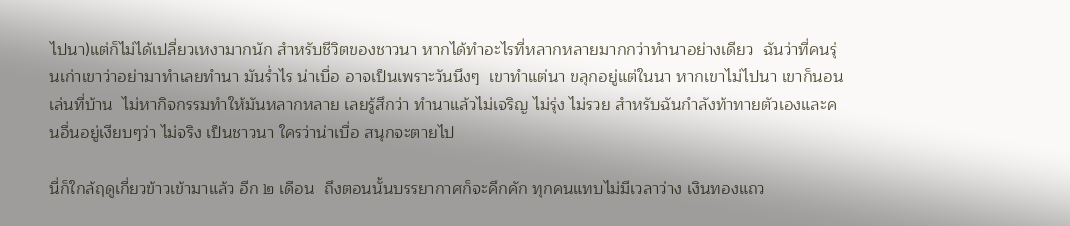ไปนา)แต่ก็ไม่ได้เปลี่ยวเหงามากนัก สำหรับชีวิตของชาวนา หากได้ทำอะไรที่หลากหลายมากกว่าทำนาอย่างเดียว  ฉันว่าที่คนรุ่นเก่าเขาว่าอย่ามาทำเลยทำนา มันร่ำไร น่าเบื่อ อาจเป็นเพราะวันนึงๆ  เขาทำแต่นา ขลุกอยู่แต่ในนา หากเขาไม่ไปนา เขาก็นอนเล่นที่บ้าน  ไม่หากิจกรรมทำให้มันหลากหลาย เลยรู้สึกว่า ทำนาแล้วไม่เจริญ ไม่รุ่ง ไม่รวย สำหรับฉันกำลังท้าทายตัวเองและคนอื่นอยู่เงียบๆว่า ไม่จริง เป็นชาวนา ใครว่าน่าเบื่อ สนุกจะตายไป

นี่ก็ใกล้ฤดูเกี่ยวข้าวเข้ามาแล้ว อีก ๒ เดือน  ถึงตอนนั้นบรรยากาศก็จะคึกคัก ทุกคนแทบไม่มีเวลาว่าง เงินทองแถว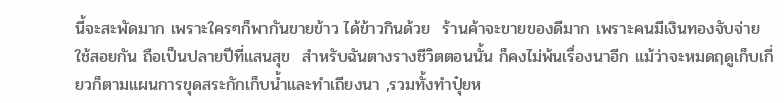นี้จะสะพัดมาก เพราะใครๆก็พากันขายข้าว ได้ข้าวกินด้วย  ร้านค้าจะขายของดีมาก เพราะคนมีเงินทองจับจ่ายใช้สอยกัน ถือเป็นปลายปีที่แสนสุข  สำหรับฉันตางรางชีวิตตอนนั้น ก็คงไม่พ้นเรื่องนาอีก แม้ว่าจะหมดฤดูเก็บเกี่ยวก็ตามแผนการขุดสระกักเก็บน้ำและทำเถียงนา ,รวมทั้งทำปุ๋ยห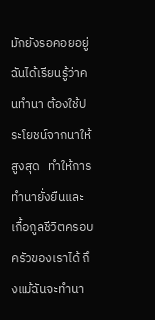มักยังรอคอยอยู่  ฉันได้เรียนรู้ว่าคนทำนา ต้องใช้ประโยชน์จากนาให้สูงสุด   ทำให้การทำนายั่งยืนและเกื้อกูลชีวิตครอบครัวของเราได้ ถึงแม้ฉันจะทำนา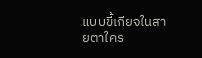แบบขี้เกียจในสายตาใคร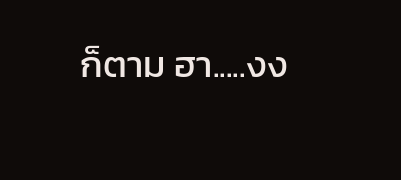ก็ตาม ฮา.....งง